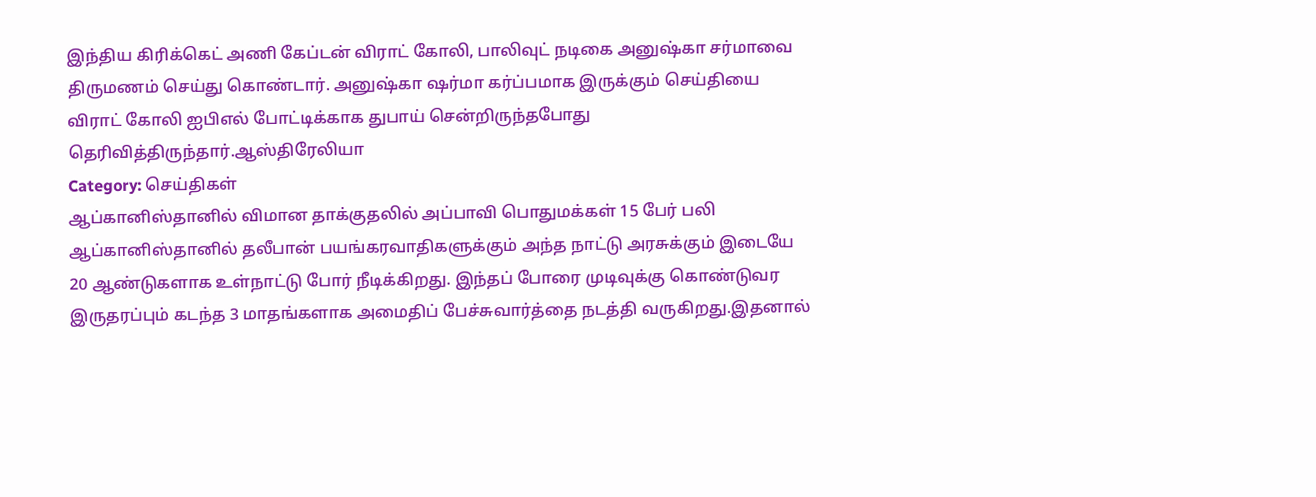இந்திய கிரிக்கெட் அணி கேப்டன் விராட் கோலி, பாலிவுட் நடிகை அனுஷ்கா சர்மாவை திருமணம் செய்து கொண்டார். அனுஷ்கா ஷர்மா கர்ப்பமாக இருக்கும் செய்தியை விராட் கோலி ஐபிஎல் போட்டிக்காக துபாய் சென்றிருந்தபோது தெரிவித்திருந்தார்.ஆஸ்திரேலியா
Category: செய்திகள்
ஆப்கானிஸ்தானில் விமான தாக்குதலில் அப்பாவி பொதுமக்கள் 15 பேர் பலி
ஆப்கானிஸ்தானில் தலீபான் பயங்கரவாதிகளுக்கும் அந்த நாட்டு அரசுக்கும் இடையே 20 ஆண்டுகளாக உள்நாட்டு போர் நீடிக்கிறது. இந்தப் போரை முடிவுக்கு கொண்டுவர இருதரப்பும் கடந்த 3 மாதங்களாக அமைதிப் பேச்சுவார்த்தை நடத்தி வருகிறது.இதனால்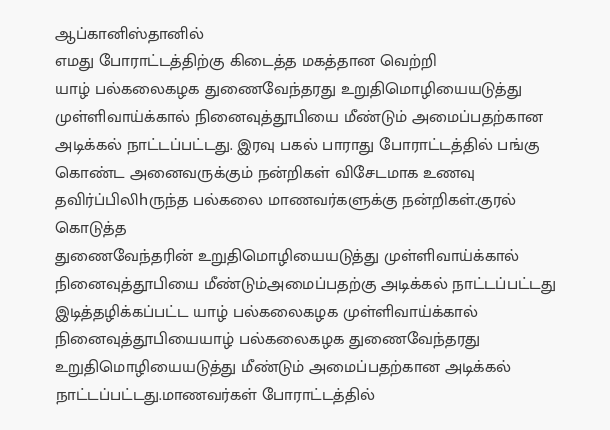ஆப்கானிஸ்தானில்
எமது போராட்டத்திற்கு கிடைத்த மகத்தான வெற்றி
யாழ் பல்கலைகழக துணைவேந்தரது உறுதிமொழியையடுத்து முள்ளிவாய்க்கால் நினைவுத்தூபியை மீண்டும் அமைப்பதற்கான அடிக்கல் நாட்டப்பட்டது. இரவு பகல் பாராது போராட்டத்தில் பங்கு கொண்ட அனைவருக்கும் நன்றிகள் விசேடமாக உணவு தவிர்ப்பிலிhருந்த பல்கலை மாணவர்களுக்கு நன்றிகள்.குரல் கொடுத்த
துணைவேந்தரின் உறுதிமொழியையடுத்து முள்ளிவாய்க்கால் நினைவுத்தூபியை மீண்டும்அமைப்பதற்கு அடிக்கல் நாட்டப்பட்டது
இடித்தழிக்கப்பட்ட யாழ் பல்கலைகழக முள்ளிவாய்க்கால் நினைவுத்தூபியையாழ் பல்கலைகழக துணைவேந்தரது உறுதிமொழியையடுத்து மீண்டும் அமைப்பதற்கான அடிக்கல் நாட்டப்பட்டது.மாணவர்கள் போராட்டத்தில்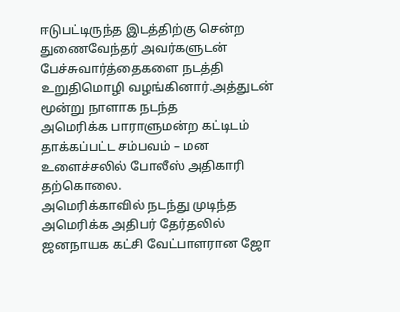ஈடுபட்டிருந்த இடத்திற்கு சென்ற துணைவேந்தர் அவர்களுடன் பேச்சுவார்த்தைகளை நடத்தி உறுதிமொழி வழங்கினார்.அத்துடன் மூன்று நாளாக நடந்த
அமெரிக்க பாராளுமன்ற கட்டிடம் தாக்கப்பட்ட சம்பவம் – மன உளைச்சலில் போலீஸ் அதிகாரி தற்கொலை.
அமெரிக்காவில் நடந்து முடிந்த அமெரிக்க அதிபர் தேர்தலில் ஜனநாயக கட்சி வேட்பாளரான ஜோ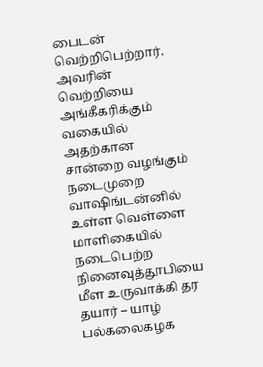பைடன் வெற்றிபெற்றார். அவரின் வெற்றியை அங்கீகரிக்கும் வகையில் அதற்கான சான்றை வழங்கும் நடைமுறை வாஷிங்டன்னில் உள்ள வெள்ளை மாளிகையில் நடைபெற்ற
நினைவுத்தூபியை மீள உருவாக்கி தர தயார் – யாழ் பல்கலைகழக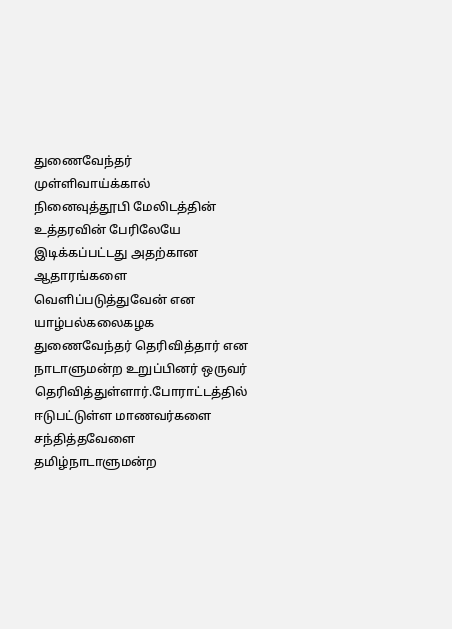துணைவேந்தர்
முள்ளிவாய்க்கால் நினைவுத்தூபி மேலிடத்தின் உத்தரவின் பேரிலேயே இடிக்கப்பட்டது அதற்கான ஆதாரங்களை வெளிப்படுத்துவேன் என யாழ்பல்கலைகழக துணைவேந்தர் தெரிவித்தார் என நாடாளுமன்ற உறுப்பினர் ஒருவர் தெரிவித்துள்ளார்.போராட்டத்தில் ஈடுபட்டுள்ள மாணவர்களை சந்தித்தவேளை தமிழ்நாடாளுமன்ற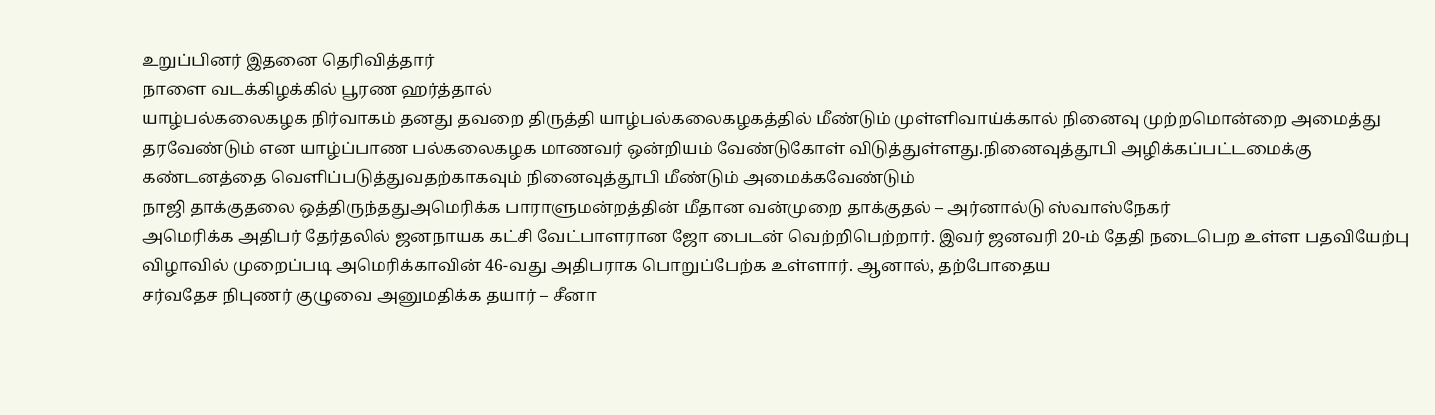உறுப்பினர் இதனை தெரிவித்தார்
நாளை வடக்கிழக்கில் பூரண ஹர்த்தால்
யாழ்பல்கலைகழக நிர்வாகம் தனது தவறை திருத்தி யாழ்பல்கலைகழகத்தில் மீண்டும் முள்ளிவாய்க்கால் நினைவு முற்றமொன்றை அமைத்து தரவேண்டும் என யாழ்ப்பாண பல்கலைகழக மாணவர் ஒன்றியம் வேண்டுகோள் விடுத்துள்ளது.நினைவுத்தூபி அழிக்கப்பட்டமைக்கு கண்டனத்தை வெளிப்படுத்துவதற்காகவும் நினைவுத்தூபி மீண்டும் அமைக்கவேண்டும்
நாஜி தாக்குதலை ஒத்திருந்ததுஅமெரிக்க பாராளுமன்றத்தின் மீதான வன்முறை தாக்குதல் – அர்னால்டு ஸ்வாஸ்நேகர்
அமெரிக்க அதிபர் தேர்தலில் ஜனநாயக கட்சி வேட்பாளரான ஜோ பைடன் வெற்றிபெற்றார். இவர் ஜனவரி 20-ம் தேதி நடைபெற உள்ள பதவியேற்பு விழாவில் முறைப்படி அமெரிக்காவின் 46-வது அதிபராக பொறுப்பேற்க உள்ளார். ஆனால், தற்போதைய
சர்வதேச நிபுணர் குழுவை அனுமதிக்க தயார் – சீனா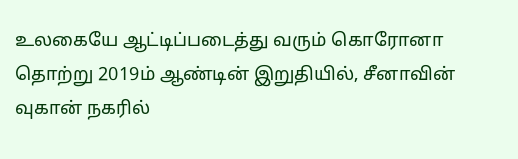உலகையே ஆட்டிப்படைத்து வரும் கொரோனா தொற்று 2019ம் ஆண்டின் இறுதியில், சீனாவின் வுகான் நகரில்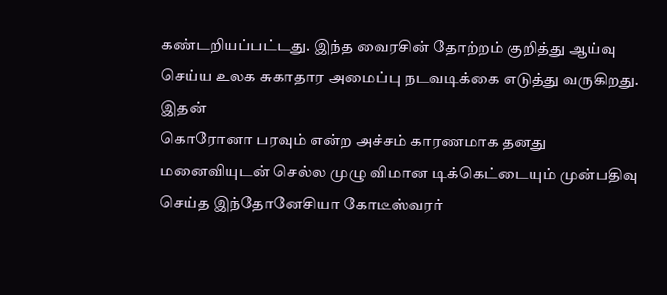கண்டறியப்பட்டது. இந்த வைரசின் தோற்றம் குறித்து ஆய்வு செய்ய உலக சுகாதார அமைப்பு நடவடிக்கை எடுத்து வருகிறது. இதன்
கொரோனா பரவும் என்ற அச்சம் காரணமாக தனது மனைவியுடன் செல்ல முழு விமான டிக்கெட்டையும் முன்பதிவு செய்த இந்தோனேசியா கோடீஸ்வரர்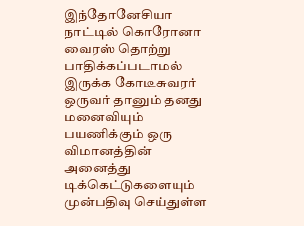இந்தோனேசியா நாட்டில் கொரோனா வைரஸ் தொற்று பாதிக்கப்படாமல் இருக்க கோடீசுவரர் ஒருவர் தானும் தனது மனைவியும் பயணிக்கும் ஒரு விமானத்தின் அனைத்து டிக்கெட்டுகளையும் முன்பதிவு செய்துள்ள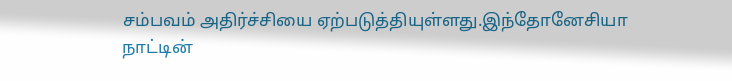சம்பவம் அதிர்ச்சியை ஏற்படுத்தியுள்ளது.இந்தோனேசியா நாட்டின்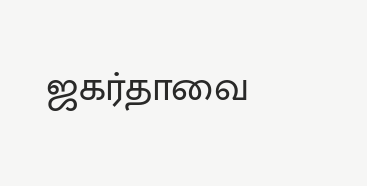ஜகர்தாவை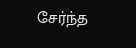சேர்ந்த